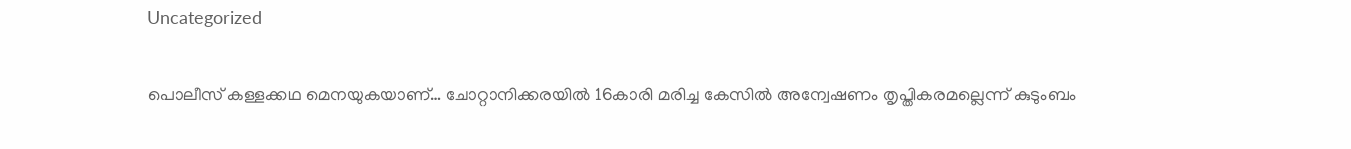Uncategorized

പൊലീസ് കള്ളക്കഥ മെനയുകയാണ്… ചോറ്റാനിക്കരയിൽ 16കാരി മരിച്ച കേസിൽ അന്വേഷണം തൃപ്തികരമല്ലെന്ന് കുടുംബം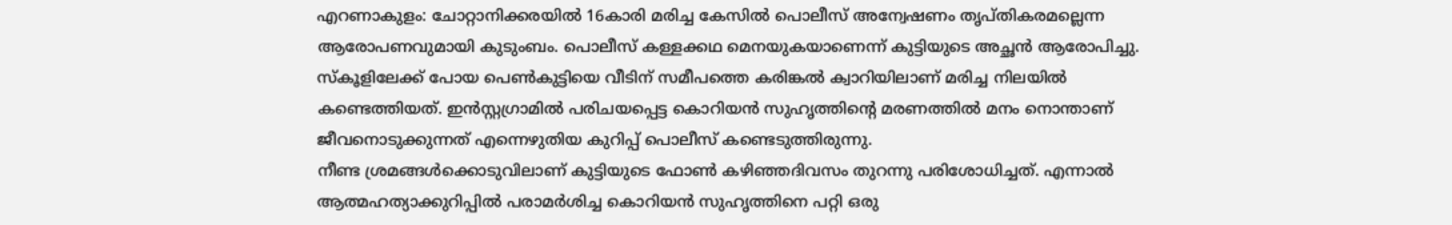എറണാകുളം: ചോറ്റാനിക്കരയിൽ 16കാരി മരിച്ച കേസിൽ പൊലീസ് അന്വേഷണം തൃപ്തികരമല്ലെന്ന ആരോപണവുമായി കുടുംബം. പൊലീസ് കള്ളക്കഥ മെനയുകയാണെന്ന് കുട്ടിയുടെ അച്ഛൻ ആരോപിച്ചു. സ്കൂളിലേക്ക് പോയ പെൺകുട്ടിയെ വീടിന് സമീപത്തെ കരിങ്കൽ ക്വാറിയിലാണ് മരിച്ച നിലയിൽ കണ്ടെത്തിയത്. ഇൻസ്റ്റഗ്രാമിൽ പരിചയപ്പെട്ട കൊറിയൻ സുഹൃത്തിൻ്റെ മരണത്തിൽ മനം നൊന്താണ് ജീവനൊടുക്കുന്നത് എന്നെഴുതിയ കുറിപ്പ് പൊലീസ് കണ്ടെടുത്തിരുന്നു.
നീണ്ട ശ്രമങ്ങൾക്കൊടുവിലാണ് കുട്ടിയുടെ ഫോൺ കഴിഞ്ഞദിവസം തുറന്നു പരിശോധിച്ചത്. എന്നാൽ ആത്മഹത്യാക്കുറിപ്പിൽ പരാമർശിച്ച കൊറിയൻ സുഹൃത്തിനെ പറ്റി ഒരു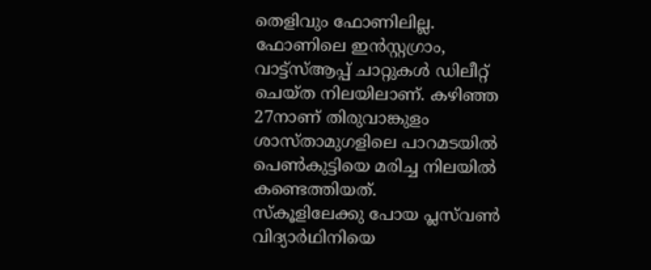തെളിവും ഫോണിലില്ല. ഫോണിലെ ഇൻസ്റ്റഗ്രാം, വാട്ട്സ്ആപ്പ് ചാറ്റുകൾ ഡിലീറ്റ് ചെയ്ത നിലയിലാണ്. കഴിഞ്ഞ 27നാണ് തിരുവാങ്കുളം ശാസ്താമുഗളിലെ പാറമടയിൽ പെൺകുട്ടിയെ മരിച്ച നിലയിൽ കണ്ടെത്തിയത്.
സ്കൂളിലേക്കു പോയ പ്ലസ്‍വൺ വിദ്യാർഥിനിയെ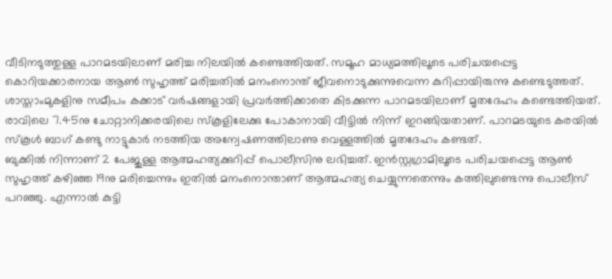വീടിനടുത്തുള്ള പാറമടയിലാണ് മരിച്ച നിലയിൽ കണ്ടെത്തിയത്. സമൂഹ മാധ്യമത്തിലൂടെ പരിചയപ്പെട്ട കൊറിയക്കാരനായ ആൺ സുഹൃത്ത് മരിച്ചതിൽ മനംനൊന്ത് ജീവനൊടുക്കുന്നുവെന്ന കുറിപ്പായിരുന്നു കണ്ടെടുത്തത്. ശാസ്താംമുകളിനു സമീപം കക്കാട് വർഷങ്ങളായി പ്രവർത്തിക്കാതെ കിടക്കുന്ന പാറമടയിലാണ് മൃതദേഹം കണ്ടെത്തിയത്. രാവിലെ 7.45നു ചോറ്റാനിക്കരയിലെ സ്കൂളിലേക്കു പോകാനായി വീട്ടിൽ നിന്ന് ഇറങ്ങിയതാണ്. പാറമടയുടെ കരയിൽ സ്കൂൾ ബാഗ് കണ്ടു നാട്ടുകാർ നടത്തിയ അന്വേഷണത്തിലാണു വെള്ളത്തിൽ മൃതദേഹം കണ്ടത്.
ബുക്കിൽ നിന്നാണ് 2 പേജുള്ള ആത്മഹത്യക്കുറിപ്പ് പൊലീസിനു ലഭിച്ചത്. ഇൻസ്റ്റഗ്രാമിലൂടെ പരിചയപ്പെട്ട ആൺ സുഹൃത്ത് കഴിഞ്ഞ 19നു മരിച്ചെന്നും ഇതിൽ മനംനൊന്താണ് ആത്മഹത്യ ചെയ്യുന്നതെന്നും കത്തിലുണ്ടെന്നു പൊലീസ് പറഞ്ഞു. എന്നാൽ കുട്ടി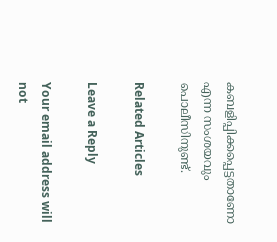കബളിപ്പിക്കപ്പെട്ടതാണോ എന്ന സംശയവും പൊലീസിനുണ്ട്.

Related Articles

Leave a Reply

Your email address will not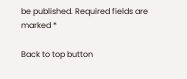be published. Required fields are marked *

Back to top button